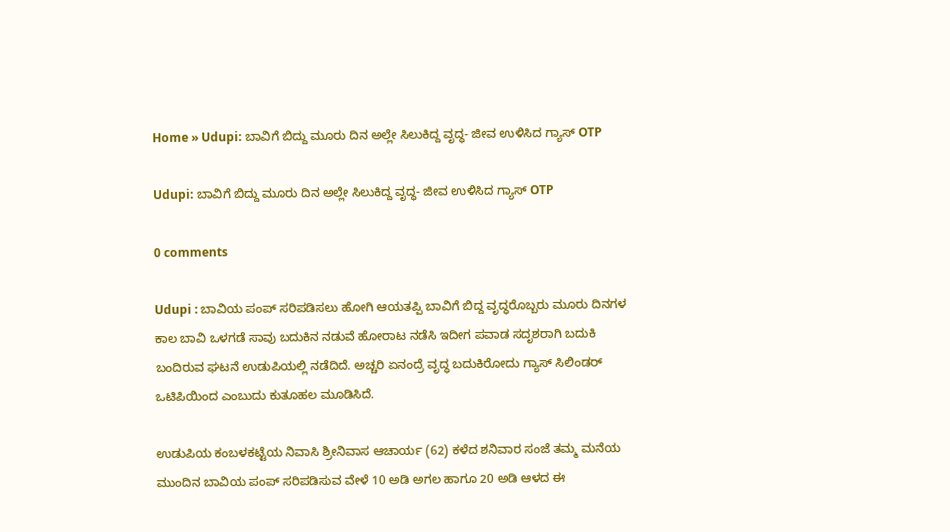Home » Udupi: ಬಾವಿಗೆ ಬಿದ್ದು ಮೂರು ದಿನ ಅಲ್ಲೇ ಸಿಲುಕಿದ್ದ ವೃದ್ಧ- ಜೀವ ಉಳಿಸಿದ ಗ್ಯಾಸ್ OTP

Udupi: ಬಾವಿಗೆ ಬಿದ್ದು ಮೂರು ದಿನ ಅಲ್ಲೇ ಸಿಲುಕಿದ್ದ ವೃದ್ಧ- ಜೀವ ಉಳಿಸಿದ ಗ್ಯಾಸ್ OTP

0 comments

Udupi : ಬಾವಿಯ ಪಂಪ್ ಸರಿಪಡಿಸಲು ಹೋಗಿ ಆಯತಪ್ಪಿ ಬಾವಿಗೆ ಬಿದ್ದ ವೃದ್ಧರೊಬ್ಬರು ಮೂರು ದಿನಗಳ ಕಾಲ ಬಾವಿ ಒಳಗಡೆ ಸಾವು ಬದುಕಿನ ನಡುವೆ ಹೋರಾಟ ನಡೆಸಿ ಇದೀಗ ಪವಾಡ ಸದೃಶರಾಗಿ ಬದುಕಿ ಬಂದಿರುವ ಘಟನೆ ಉಡುಪಿಯಲ್ಲಿ ನಡೆದಿದೆ. ಅಚ್ಚರಿ ಏನಂದ್ರೆ ವೃದ್ಧ ಬದುಕಿರೋದು ಗ್ಯಾಸ್‌ ಸಿಲಿಂಡರ್ ಒಟಿಪಿಯಿಂದ ಎಂಬುದು ಕುತೂಹಲ ಮೂಡಿಸಿದೆ.

ಉಡುಪಿಯ ಕಂಬಳಕಟ್ಟೆಯ ನಿವಾಸಿ ಶ್ರೀನಿವಾಸ ಆಚಾರ್ಯ (62) ಕಳೆದ ಶನಿವಾರ ಸಂಜೆ ತಮ್ಮ ಮನೆಯ ಮುಂದಿನ ಬಾವಿಯ ಪಂಪ್ ಸರಿಪಡಿಸುವ ವೇಳೆ 10 ಅಡಿ ಅಗಲ ಹಾಗೂ 20 ಅಡಿ ಆಳದ ಈ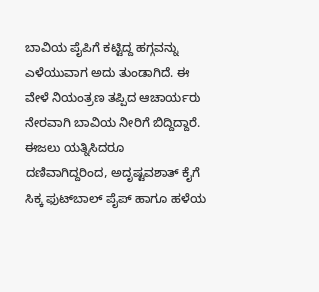ಬಾವಿಯ ಪೈಪಿಗೆ ಕಟ್ಟಿದ್ದ ಹಗ್ಗವನ್ನು ಎಳೆಯುವಾಗ ಅದು ತುಂಡಾಗಿದೆ. ಈ ವೇಳೆ ನಿಯಂತ್ರಣ ತಪ್ಪಿದ ಆಚಾರ್ಯರು ನೇರವಾಗಿ ಬಾವಿಯ ನೀರಿಗೆ ಬಿದ್ದಿದ್ದಾರೆ. ಈಜಲು ಯತ್ನಿಸಿದರೂ ದಣಿವಾಗಿದ್ದರಿಂದ, ಅದೃಷ್ಟವಶಾತ್ ಕೈಗೆ ಸಿಕ್ಕ ಫುಟ್‌ಬಾಲ್ ಪೈಪ್ ಹಾಗೂ ಹಳೆಯ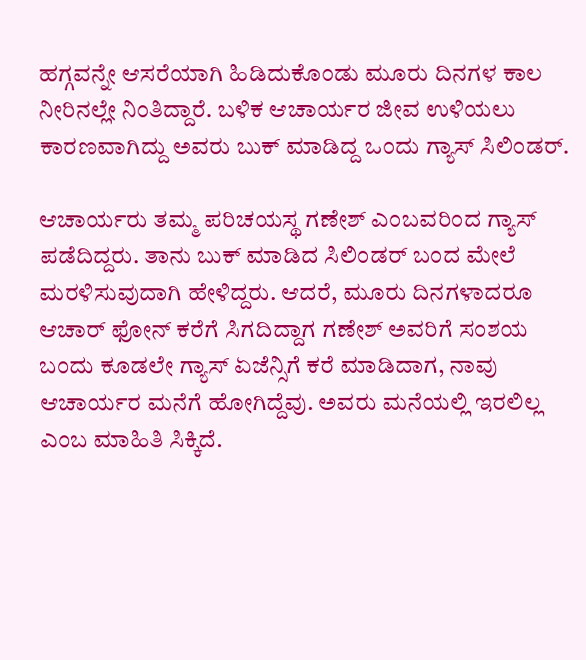ಹಗ್ಗವನ್ನೇ ಆಸರೆಯಾಗಿ ಹಿಡಿದುಕೊಂಡು ಮೂರು ದಿನಗಳ ಕಾಲ ನೀರಿನಲ್ಲೇ ನಿಂತಿದ್ದಾರೆ. ಬಳಿಕ ಆಚಾರ್ಯರ ಜೀವ ಉಳಿಯಲು ಕಾರಣವಾಗಿದ್ದು ಅವರು ಬುಕ್ ಮಾಡಿದ್ದ ಒಂದು ಗ್ಯಾಸ್ ಸಿಲಿಂಡರ್.

ಆಚಾರ್ಯರು ತಮ್ಮ ಪರಿಚಯಸ್ಥ ಗಣೇಶ್ ಎಂಬವರಿಂದ ಗ್ಯಾಸ್ ಪಡೆದಿದ್ದರು. ತಾನು ಬುಕ್ ಮಾಡಿದ ಸಿಲಿಂಡರ್ ಬಂದ ಮೇಲೆ ಮರಳಿಸುವುದಾಗಿ ಹೇಳಿದ್ದರು. ಆದರೆ, ಮೂರು ದಿನಗಳಾದರೂ ಆಚಾರ್ ಫೋನ್ ಕರೆಗೆ ಸಿಗದಿದ್ದಾಗ ಗಣೇಶ್ ಅವರಿಗೆ ಸಂಶಯ ಬಂದು ಕೂಡಲೇ ಗ್ಯಾಸ್ ಏಜೆನ್ಸಿಗೆ ಕರೆ ಮಾಡಿದಾಗ, ನಾವು ಆಚಾರ್ಯರ ಮನೆಗೆ ಹೋಗಿದ್ದೆವು. ಅವರು ಮನೆಯಲ್ಲಿ ಇರಲಿಲ್ಲ ಎಂಬ ಮಾಹಿತಿ ಸಿಕ್ಕಿದೆ.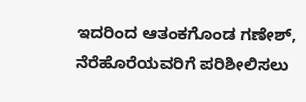ಇದರಿಂದ ಆತಂಕಗೊಂಡ ಗಣೇಶ್, ನೆರೆಹೊರೆಯವರಿಗೆ ಪರಿಶೀಲಿಸಲು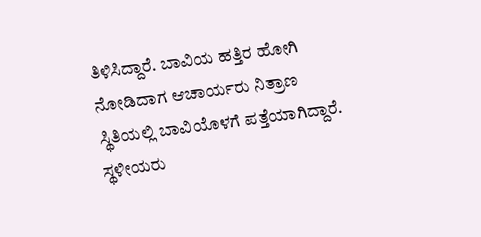ತಿಳಿಸಿದ್ದಾರೆ. ಬಾವಿಯ ಹತ್ತಿರ ಹೋಗಿ ನೋಡಿದಾಗ ಆಚಾರ್ಯರು ನಿತ್ರಾಣ ಸ್ಥಿತಿಯಲ್ಲಿ ಬಾವಿಯೊಳಗೆ ಪತ್ತೆಯಾಗಿದ್ದಾರೆ.  ಸ್ಥಳೀಯರು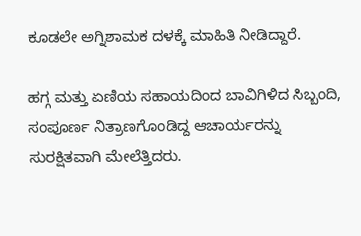ಕೂಡಲೇ ಅಗ್ನಿಶಾಮಕ ದಳಕ್ಕೆ ಮಾಹಿತಿ ನೀಡಿದ್ದಾರೆ.

ಹಗ್ಗ ಮತ್ತು ಏಣಿಯ ಸಹಾಯದಿಂದ ಬಾವಿಗಿಳಿದ ಸಿಬ್ಬಂದಿ, ಸಂಪೂರ್ಣ ನಿತ್ರಾಣಗೊಂಡಿದ್ದ ಆಚಾರ್ಯರನ್ನು ಸುರಕ್ಷಿತವಾಗಿ ಮೇಲೆತ್ತಿದರು.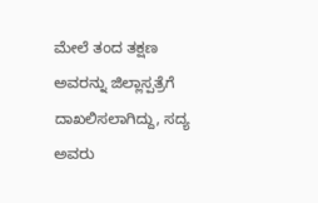ಮೇಲೆ ತಂದ ತಕ್ಷಣ ಅವರನ್ನು ಜಿಲ್ಲಾಸ್ಪತ್ರೆಗೆ ದಾಖಲಿಸಲಾಗಿದ್ದು, ಸದ್ಯ ಅವರು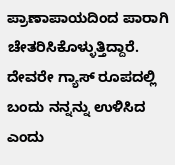ಪ್ರಾಣಾಪಾಯದಿಂದ ಪಾರಾಗಿ ಚೇತರಿಸಿಕೊಳ್ಳುತ್ತಿದ್ದಾರೆ. ದೇವರೇ ಗ್ಯಾಸ್ ರೂಪದಲ್ಲಿ ಬಂದು ನನ್ನನ್ನು ಉಳಿಸಿದ ಎಂದು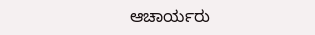ಆಚಾರ್ಯರು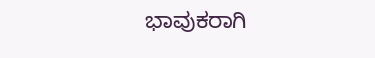ಭಾವುಕರಾಗಿ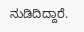ನುಡಿದಿದ್ದಾರೆ.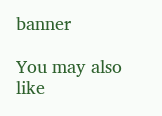banner

You may also like